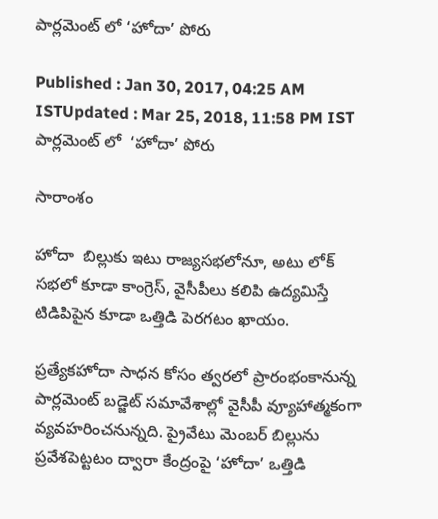పార్లమెంట్ లో ‘హోదా’ పోరు

Published : Jan 30, 2017, 04:25 AM ISTUpdated : Mar 25, 2018, 11:58 PM IST
పార్లమెంట్ లో  ‘హోదా’ పోరు

సారాంశం

హోదా  బిల్లుకు ఇటు రాజ్యసభలోనూ, అటు లోక్ సభలో కూడా కాంగ్రెస్, వైసీపీలు కలిపి ఉద్యమిస్తే టిడిపిపైన కూడా ఒత్తిడి పెరగటం ఖాయం.

ప్రత్యేకహోదా సాధన కోసం త్వరలో ప్రారంభంకానున్న పార్లమెంట్ బడ్జెట్ సమావేశాల్లో వైసీపీ వ్యూహాత్మకంగా వ్యవహరించనున్నది. ప్రైవేటు మెంబర్ బిల్లును ప్రవేశపెట్టటం ద్వారా కేంద్రంపై ‘హోదా’ ఒత్తిడి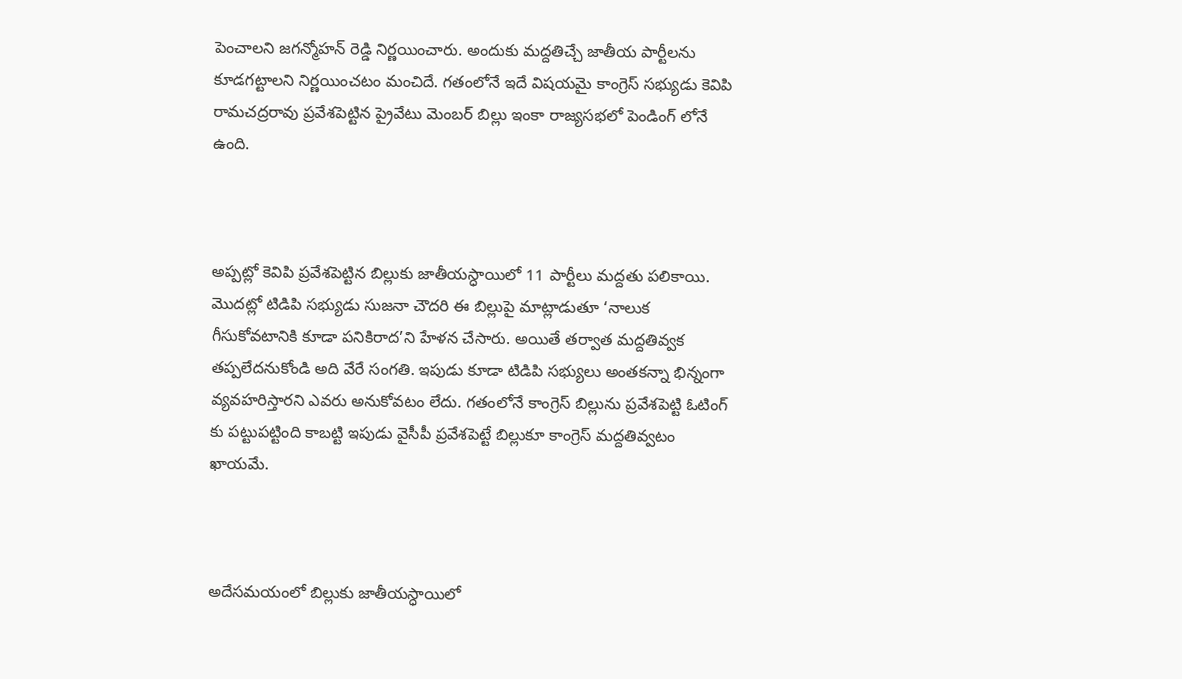పెంచాలని జగన్మోహన్ రెడ్డి నిర్ణయించారు. అందుకు మద్దతిచ్చే జాతీయ పార్టీలను కూడగట్టాలని నిర్ణయించటం మంచిదే. గతంలోనే ఇదే విషయమై కాంగ్రెస్ సభ్యుడు కెవిపి రామచద్రరావు ప్రవేశపెట్టిన ప్రైవేటు మెంబర్ బిల్లు ఇంకా రాజ్యసభలో పెండింగ్ లోనే ఉంది.



అప్పట్లో కెవిపి ప్రవేశపెట్టిన బిల్లుకు జాతీయస్ధాయిలో 11 పార్టీలు మద్దతు పలికాయి. మొదట్లో టిడిపి సభ్యుడు సుజనా చౌదరి ఈ బిల్లుపై మాట్లాడుతూ ‘నాలుక గీసుకోవటానికి కూడా పనికిరాద’ని హేళన చేసారు. అయితే తర్వాత మద్దతివ్వక తప్పలేదనుకోండి అది వేరే సంగతి. ఇపుడు కూడా టిడిపి సభ్యులు అంతకన్నా భిన్నంగా వ్యవహరిస్తారని ఎవరు అనుకోవటం లేదు. గతంలోనే కాంగ్రెస్ బిల్లును ప్రవేశపెట్టి ఓటింగ్ కు పట్టుపట్టింది కాబట్టి ఇపుడు వైసీపీ ప్రవేశపెట్టే బిల్లుకూ కాంగ్రెస్ మద్దతివ్వటం ఖాయమే.



అదేసమయంలో బిల్లుకు జాతీయస్ధాయిలో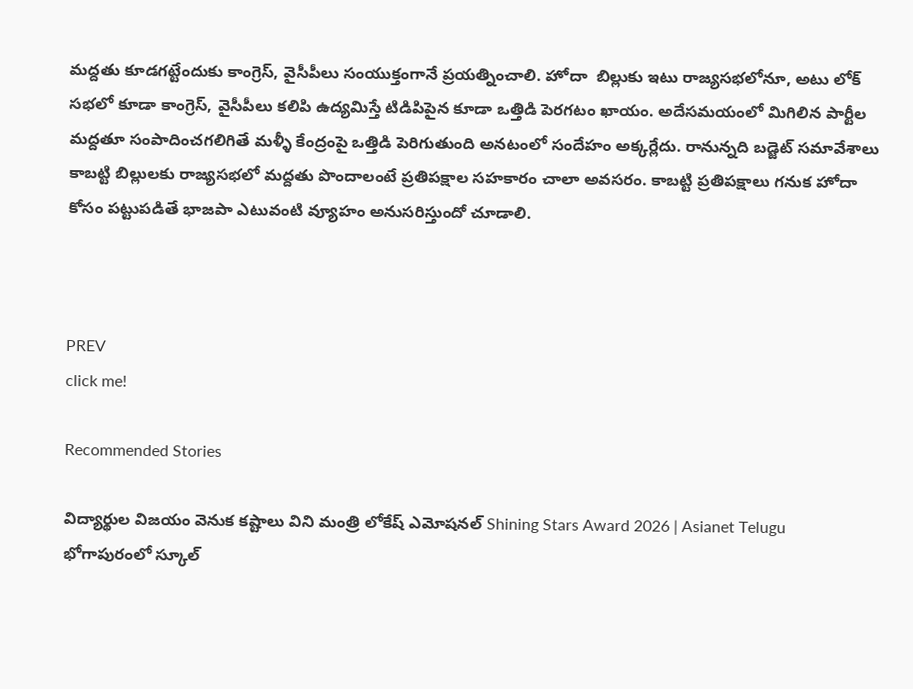మద్దతు కూడగట్టేందుకు కాంగ్రెస్, వైసీపీలు సంయుక్తంగానే ప్రయత్నించాలి. హోదా  బిల్లుకు ఇటు రాజ్యసభలోనూ, అటు లోక్ సభలో కూడా కాంగ్రెస్, వైసీపీలు కలిపి ఉద్యమిస్తే టిడిపిపైన కూడా ఒత్తిడి పెరగటం ఖాయం. అదేసమయంలో మిగిలిన పార్టీల మద్దతూ సంపాదించగలిగితే మళ్ళీ కేంద్రంపై ఒత్తిడి పెరిగుతుంది అనటంలో సందేహం అక్కర్లేదు. రానున్నది బడ్జెట్ సమావేశాలు కాబట్టి బిల్లులకు రాజ్యసభలో మద్దతు పొందాలంటే ప్రతిపక్షాల సహకారం చాలా అవసరం. కాబట్టి ప్రతిపక్షాలు గనుక హోదా కోసం పట్టుపడితే భాజపా ఎటువంటి వ్యూహం అనుసరిస్తుందో చూడాలి.



PREV
click me!

Recommended Stories

విద్యార్థుల విజయం వెనుక కష్టాలు విని మంత్రి లోకేష్ ఎమోషనల్ Shining Stars Award 2026 | Asianet Telugu
భోగాపురంలో స్కూల్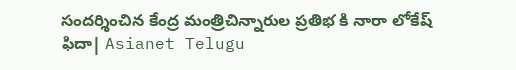సందర్శించిన కేంద్ర మంత్రిచిన్నారుల ప్రతిభ కి నారా లోకేష్ ఫిదా| Asianet Telugu